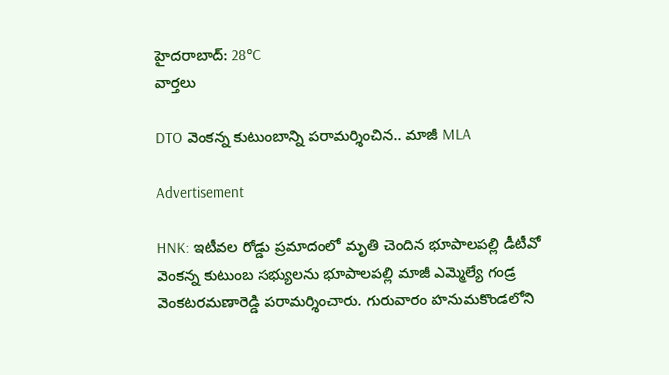హైదరాబాద్: 28°C
వార్తలు

DTO వెంకన్న కుటుంబాన్ని పరామర్శించిన.. మాజీ MLA

Advertisement

HNK: ఇటీవల రోడ్డు ప్రమాదంలో మృతి చెందిన భూపాలపల్లి డీటీవో వెంకన్న కుటుంబ సభ్యులను భూపాలపల్లి మాజీ ఎమ్మెల్యే గండ్ర వెంకటరమణారెడ్డి పరామర్శించారు. గురువారం హనుమకొండలోని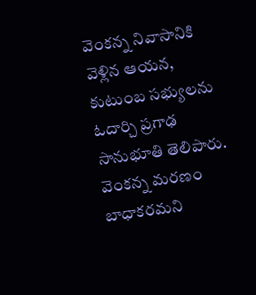వెంకన్న నివాసానికి వెళ్లిన ఆయన, కుటుంబ సభ్యులను ఓదార్చి ప్రగాఢ సానుభూతి తెలిపారు. వెంకన్న మరణం బాధాకరమని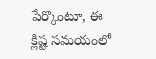పేర్కొంటూ, ఈ క్లిష్ట సమయంలో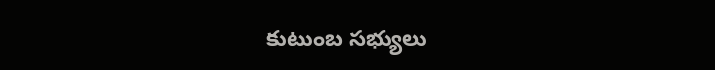కుటుంబ సభ్యులు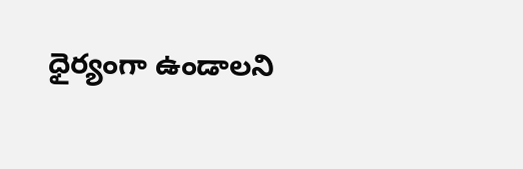ధైర్యంగా ఉండాలని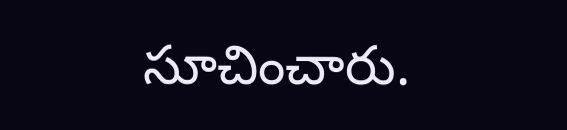సూచించారు.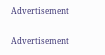Advertisement

Advertisement